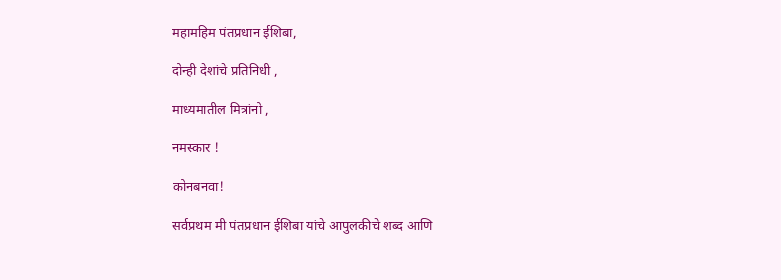महामहिम पंतप्रधान ईशिबा,

दोन्ही देशांचे प्रतिनिधी ,

माध्यमातील मित्रांनो ,

नमस्कार !

कोनबनवा!

सर्वप्रथम मी पंतप्रधान ईशिबा यांचे आपुलकीचे शब्द आणि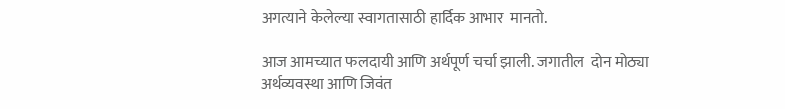अगत्याने केलेल्या स्वागतासाठी हार्दिक आभार  मानतो.

आज आमच्यात फलदायी आणि अर्थपूर्ण चर्चा झाली. जगातील  दोन मोठ्या अर्थव्यवस्था आणि जिवंत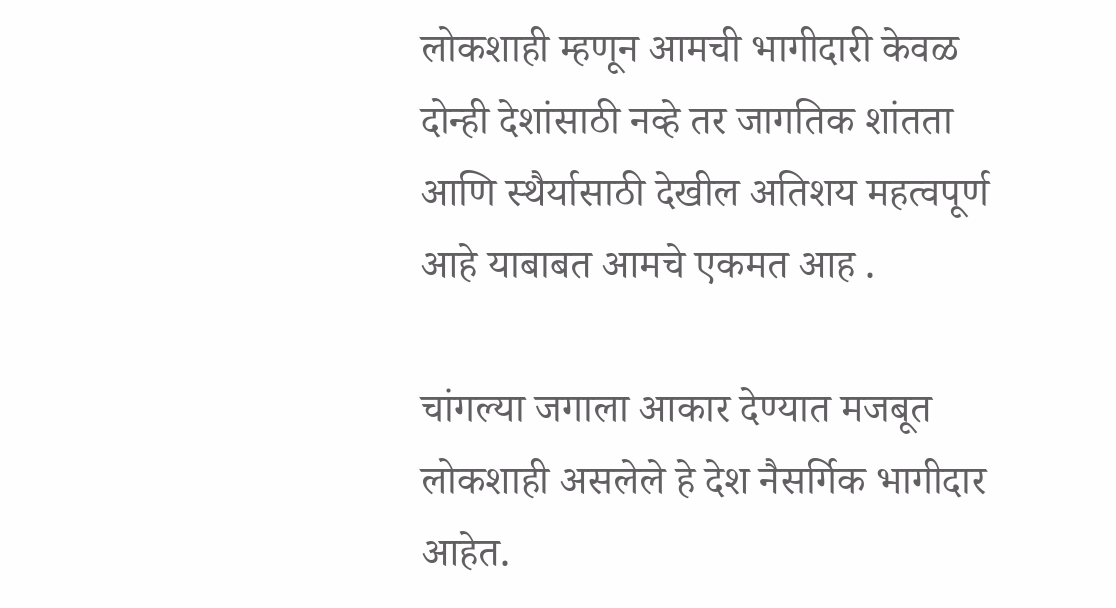लोकशाही म्हणून आमची भागीदारी केवळ दोन्ही देशांसाठी नव्हे तर जागतिक शांतता आणि स्थैर्यासाठी देखील अतिशय महत्वपूर्ण आहे याबाबत आमचे एकमत आह .

चांगल्या जगाला आकार देण्यात मजबूत लोकशाही असलेले हे देश नैसर्गिक भागीदार आहेत.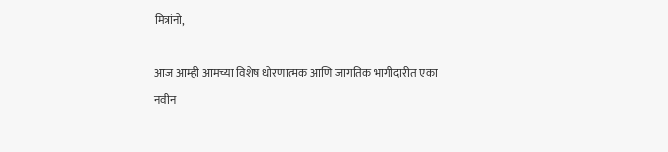मित्रांनो,

आज आम्ही आमच्या विशेष धोरणात्मक आणि जागतिक भागीदारीत एका नवीन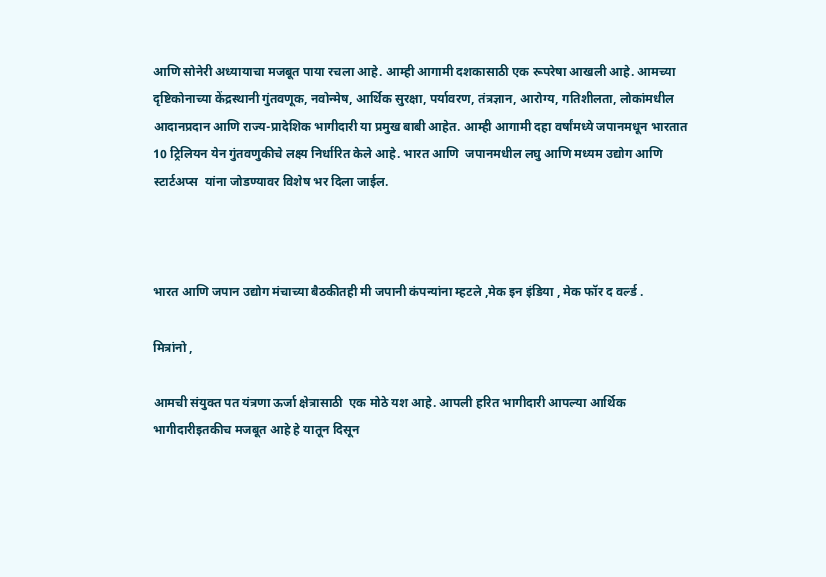आणि सोनेरी अध्यायाचा मजबूत पाया रचला आहे. आम्ही आगामी दशकासाठी एक रूपरेषा आखली आहे. आमच्या दृष्टिकोनाच्या केंद्रस्थानी गुंतवणूक, नवोन्मेष, आर्थिक सुरक्षा, पर्यावरण, तंत्रज्ञान, आरोग्य, गतिशीलता, लोकांमधील आदानप्रदान आणि राज्य-प्रादेशिक भागीदारी या प्रमुख बाबी आहेत. आम्ही आगामी दहा वर्षांमध्ये जपानमधून भारतात 10 ट्रिलियन येन गुंतवणुकीचे लक्ष्य निर्धारित केले आहे. भारत आणि  जपानमधील लघु आणि मध्यम उद्योग आणि स्टार्टअप्स  यांना जोडण्यावर विशेष भर दिला जाईल.



भारत आणि जपान उद्योग मंचाच्या बैठकीतही मी जपानी कंपन्यांना म्हटले ,मेक इन इंडिया , मेक फॉर द वर्ल्ड .

मित्रांनो ,

आमची संयुक्त पत यंत्रणा ऊर्जा क्षेत्रासाठी  एक मोठे यश आहे. आपली हरित भागीदारी आपल्या आर्थिक भागीदारीइतकीच मजबूत आहे हे यातून दिसून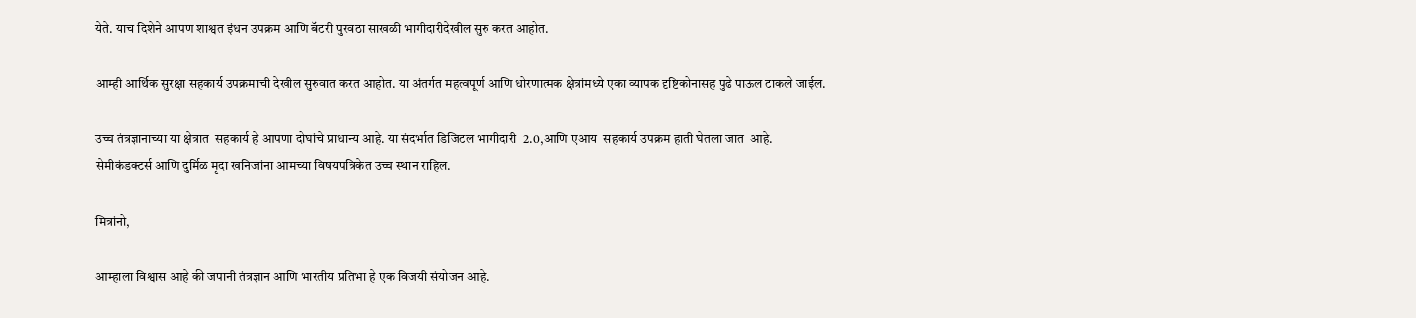येते. याच दिशेने आपण शाश्वत इंधन उपक्रम आणि बॅटरी पुरवठा साखळी भागीदारीदेखील सुरु करत आहोत.

आम्ही आर्थिक सुरक्षा सहकार्य उपक्रमाची देखील सुरुवात करत आहोत. या अंतर्गत महत्वपूर्ण आणि धोरणात्मक क्षेत्रांमध्ये एका व्यापक दृष्टिकोनासह पुढे पाऊल टाकले जाईल.

उच्च तंत्रज्ञानाच्या या क्षेत्रात  सहकार्य हे आपणा दोघांचे प्राधान्य आहे. या संदर्भात डिजिटल भागीदारी  2.0,आणि एआय  सहकार्य उपक्रम हाती घेतला जात  आहे.  सेमीकंडक्टर्स आणि दुर्मिळ मृदा खनिजांना आमच्या विषयपत्रिकेत उच्च स्थान राहिल.

मित्रांनो,

आम्हाला विश्वास आहे की जपानी तंत्रज्ञान आणि भारतीय प्रतिभा हे एक विजयी संयोजन आहे.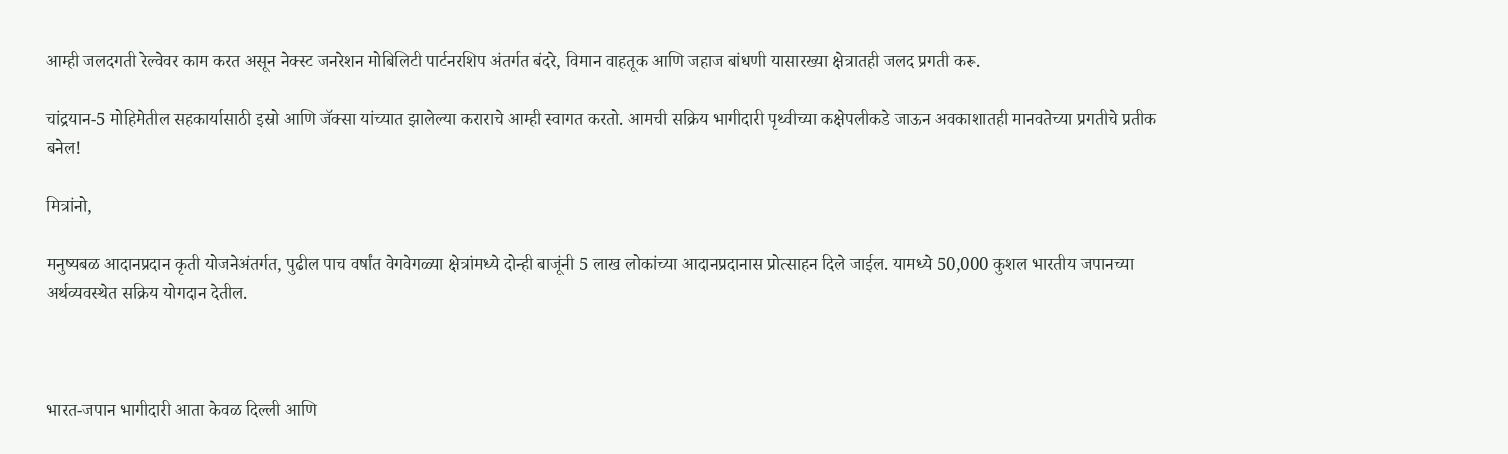आम्ही जलदगती रेल्वेवर काम करत असून नेक्स्ट जनरेशन मोबिलिटी पार्टनरशिप अंतर्गत बंदरे, विमान वाहतूक आणि जहाज बांधणी यासारख्या क्षेत्रातही जलद प्रगती करू.

चांद्रयान-5 मोहिमेतील सहकार्यासाठी इस्रो आणि जॅक्सा यांच्यात झालेल्या कराराचे आम्ही स्वागत करतो. आमची सक्रिय भागीदारी पृथ्वीच्या कक्षेपलीकडे जाऊन अवकाशातही मानवतेच्या प्रगतीचे प्रतीक बनेल!

मित्रांनो,

मनुष्यबळ आदानप्रदान कृती योजनेअंतर्गत, पुढील पाच वर्षांत वेगवेगळ्या क्षेत्रांमध्ये दोन्ही बाजूंनी 5 लाख लोकांच्या आदानप्रदानास प्रोत्साहन दिले जाईल. यामध्ये 50,000 कुशल भारतीय जपानच्या अर्थव्यवस्थेत सक्रिय योगदान देतील.



भारत-जपान भागीदारी आता केवळ दिल्ली आणि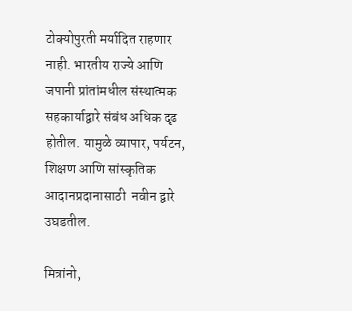टोक्योपुरती मर्यादित राहणार नाही. भारतीय राज्ये आणि जपानी प्रांतांमधील संस्थात्मक सहकार्याद्वारे संबंध अधिक दृढ होतील. यामुळे व्यापार, पर्यटन, शिक्षण आणि सांस्कृतिक आदानप्रदानासाठी  नवीन द्वारे उघडतील.

मित्रांनो,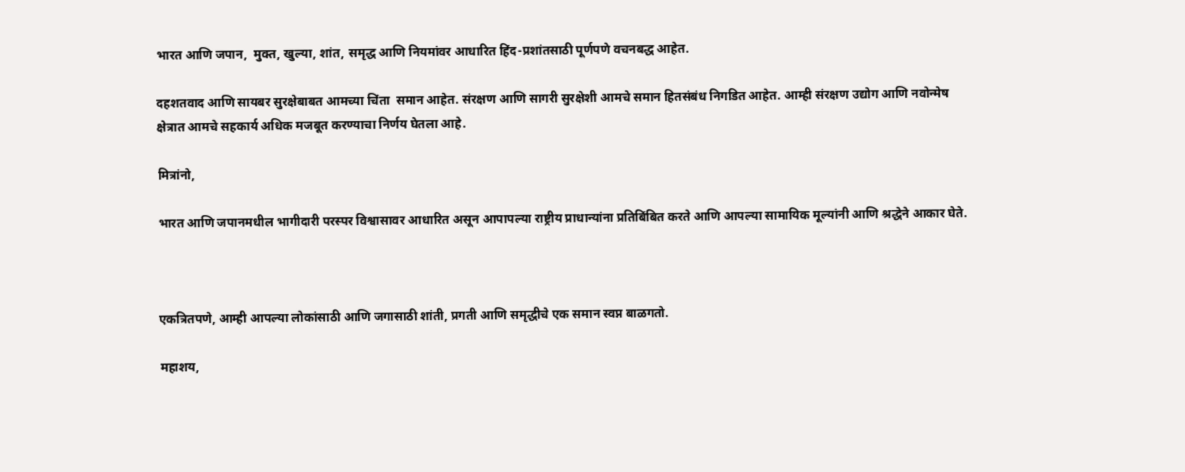भारत आणि जपान,  मुक्त, खुल्या, शांत, समृद्ध आणि नियमांवर आधारित हिंद-प्रशांतसाठी पूर्णपणे वचनबद्ध आहेत.

दहशतवाद आणि सायबर सुरक्षेबाबत आमच्या चिंता  समान आहेत. संरक्षण आणि सागरी सुरक्षेशी आमचे समान हितसंबंध निगडित आहेत. आम्ही संरक्षण उद्योग आणि नवोन्मेष क्षेत्रात आमचे सहकार्य अधिक मजबूत करण्याचा निर्णय घेतला आहे.

मित्रांनो,

भारत आणि जपानमधील भागीदारी परस्पर विश्वासावर आधारित असून आपापल्या राष्ट्रीय प्राधान्यांना प्रतिबिंबित करते आणि आपल्या सामायिक मूल्यांनी आणि श्रद्धेने आकार घेते.



एकत्रितपणे, आम्ही आपल्या लोकांसाठी आणि जगासाठी शांती, प्रगती आणि समृद्धीचे एक समान स्वप्न बाळगतो.

महाशय,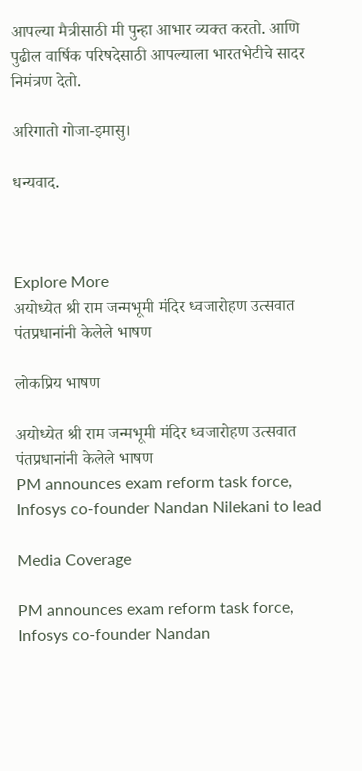आपल्या मैत्रीसाठी मी पुन्हा आभार व्यक्त करतो. आणि पुढील वार्षिक परिषदेसाठी आपल्याला भारतभेटीचे सादर निमंत्रण देतो.

अरिगातो गोजा-इमासु।

धन्यवाद.



Explore More
अयोध्येत श्री राम जन्मभूमी मंदिर ध्वजारोहण उत्सवात पंतप्रधानांनी केलेले भाषण

लोकप्रिय भाषण

अयोध्येत श्री राम जन्मभूमी मंदिर ध्वजारोहण उत्सवात पंतप्रधानांनी केलेले भाषण
PM announces exam reform task force, Infosys co-founder Nandan Nilekani to lead

Media Coverage

PM announces exam reform task force, Infosys co-founder Nandan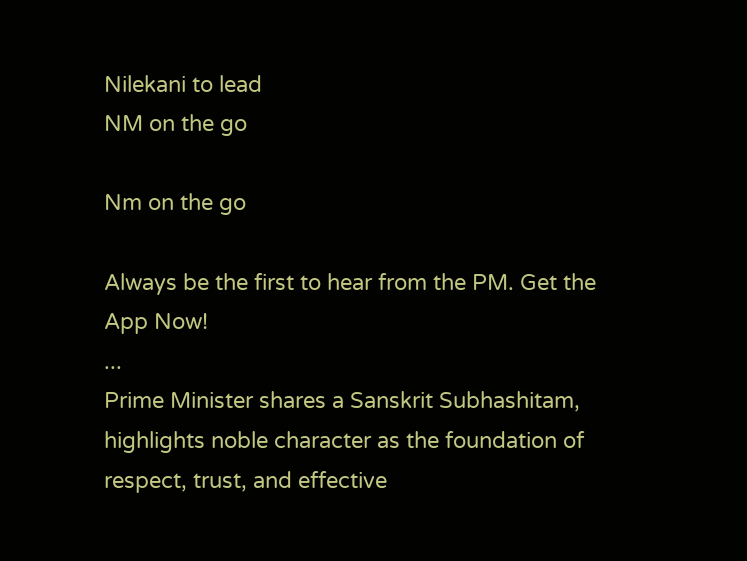Nilekani to lead
NM on the go

Nm on the go

Always be the first to hear from the PM. Get the App Now!
...
Prime Minister shares a Sanskrit Subhashitam, highlights noble character as the foundation of respect, trust, and effective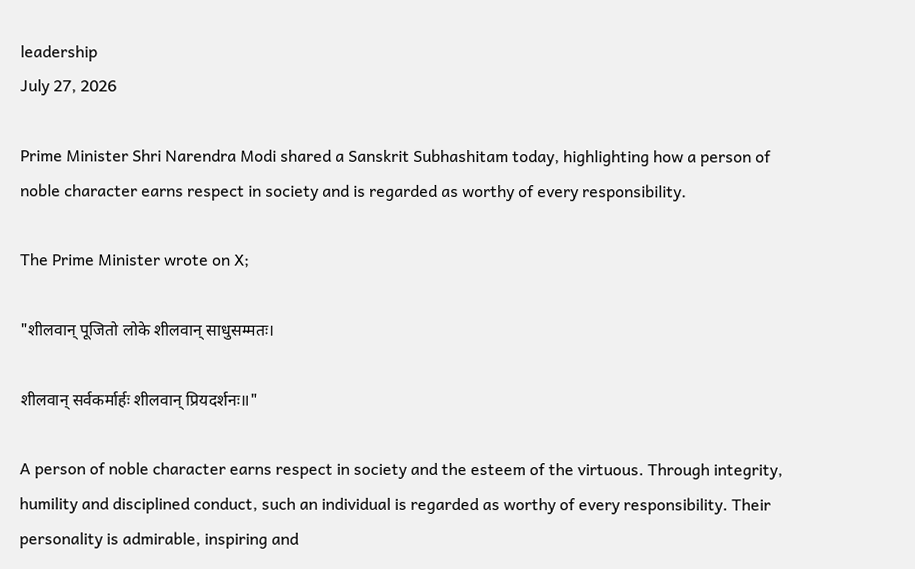leadership
July 27, 2026

Prime Minister Shri Narendra Modi shared a Sanskrit Subhashitam today, highlighting how a person of noble character earns respect in society and is regarded as worthy of every responsibility.

The Prime Minister wrote on X;

"शीलवान् पूजितो लोके शीलवान् साधुसम्मतः।

शीलवान् सर्वकर्मार्हः शीलवान् प्रियदर्शनः॥"

A person of noble character earns respect in society and the esteem of the virtuous. Through integrity, humility and disciplined conduct, such an individual is regarded as worthy of every responsibility. Their personality is admirable, inspiring and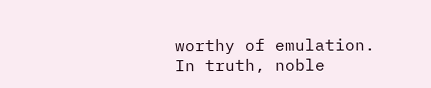worthy of emulation. In truth, noble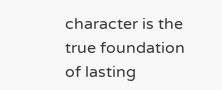character is the true foundation of lasting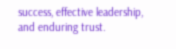success, effective leadership, and enduring trust.